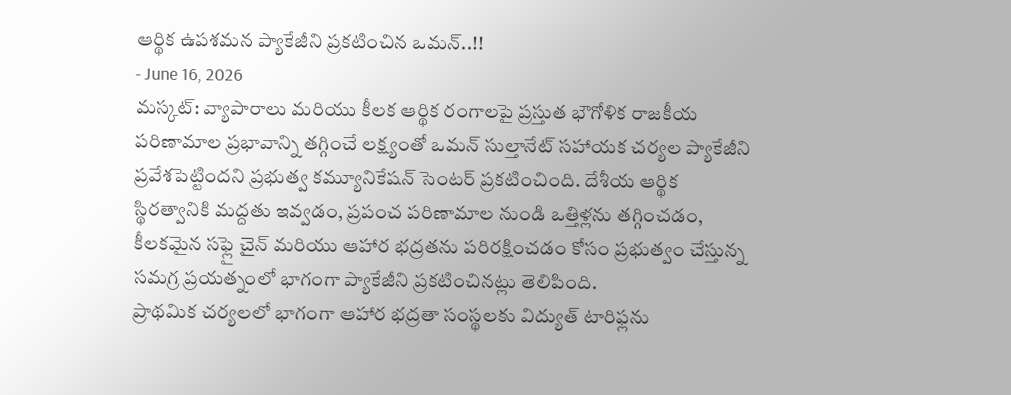ఆర్థిక ఉపశమన ప్యాకేజీని ప్రకటించిన ఒమన్..!!
- June 16, 2026
మస్కట్: వ్యాపారాలు మరియు కీలక ఆర్థిక రంగాలపై ప్రస్తుత భౌగోళిక రాజకీయ పరిణామాల ప్రభావాన్ని తగ్గించే లక్ష్యంతో ఒమన్ సుల్తానేట్ సహాయక చర్యల ప్యాకేజీని ప్రవేశపెట్టిందని ప్రభుత్వ కమ్యూనికేషన్ సెంటర్ ప్రకటించింది. దేశీయ ఆర్థిక స్థిరత్వానికి మద్దతు ఇవ్వడం, ప్రపంచ పరిణామాల నుండి ఒత్తిళ్లను తగ్గించడం, కీలకమైన సఫ్లై చైన్ మరియు ఆహార భద్రతను పరిరక్షించడం కోసం ప్రభుత్వం చేస్తున్న సమగ్ర ప్రయత్నంలో భాగంగా ప్యాకేజీని ప్రకటించినట్లు తెలిపింది.
ప్రాథమిక చర్యలలో భాగంగా ఆహార భద్రతా సంస్థలకు విద్యుత్ టారిఫ్లను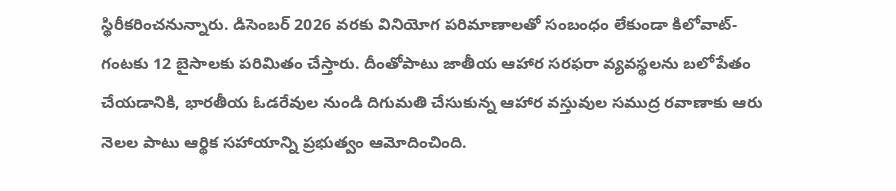స్థిరీకరించనున్నారు. డిసెంబర్ 2026 వరకు వినియోగ పరిమాణాలతో సంబంధం లేకుండా కిలోవాట్-గంటకు 12 బైసాలకు పరిమితం చేస్తారు. దీంతోపాటు జాతీయ ఆహార సరఫరా వ్యవస్థలను బలోపేతం చేయడానికి, భారతీయ ఓడరేవుల నుండి దిగుమతి చేసుకున్న ఆహార వస్తువుల సముద్ర రవాణాకు ఆరు నెలల పాటు ఆర్థిక సహాయాన్ని ప్రభుత్వం ఆమోదించింది.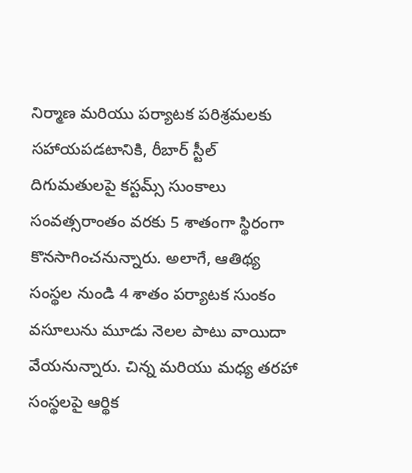నిర్మాణ మరియు పర్యాటక పరిశ్రమలకు సహాయపడటానికి, రీబార్ స్టీల్ దిగుమతులపై కస్టమ్స్ సుంకాలు సంవత్సరాంతం వరకు 5 శాతంగా స్థిరంగా కొనసాగించనున్నారు. అలాగే, ఆతిథ్య సంస్థల నుండి 4 శాతం పర్యాటక సుంకం వసూలును మూడు నెలల పాటు వాయిదా వేయనున్నారు. చిన్న మరియు మధ్య తరహా సంస్థలపై ఆర్థిక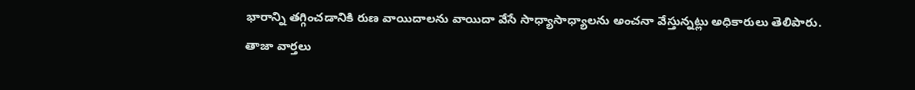భారాన్ని తగ్గించడానికి రుణ వాయిదాలను వాయిదా వేసే సాధ్యాసాధ్యాలను అంచనా వేస్తున్నట్లు అధికారులు తెలిపారు.
తాజా వార్తలు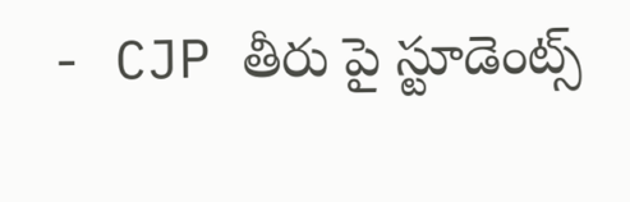- CJP తీరు పై స్టూడెంట్స్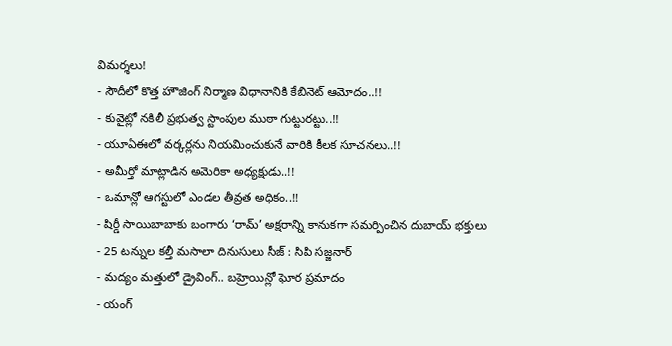విమర్శలు!
- సౌదీలో కొత్త హౌజింగ్ నిర్మాణ విధానానికి కేబినెట్ ఆమోదం..!!
- కువైట్లో నకిలీ ప్రభుత్వ స్టాంపుల ముఠా గుట్టురట్టు..!!
- యూఏఈలో వర్కర్లను నియమించుకునే వారికి కీలక సూచనలు..!!
- అమీర్తో మాట్లాడిన అమెరికా అధ్యక్షుడు..!!
- ఒమాన్లో ఆగస్టులో ఎండల తీవ్రత అధికం..!!
- షిర్డీ సాయిబాబాకు బంగారు ‘రామ్’ అక్షరాన్ని కానుకగా సమర్పించిన దుబాయ్ భక్తులు
- 25 టన్నుల కల్తీ మసాలా దినుసులు సీజ్ : సిపి సజ్జనార్
- మద్యం మత్తులో డ్రైవింగ్.. బహ్రెయిన్లో ఘోర ప్రమాదం
- యంగ్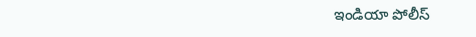ఇండియా పోలీస్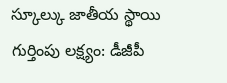స్కూల్కు జాతీయ స్థాయి గుర్తింపు లక్ష్యం: డీజీపీ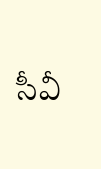సీవీ